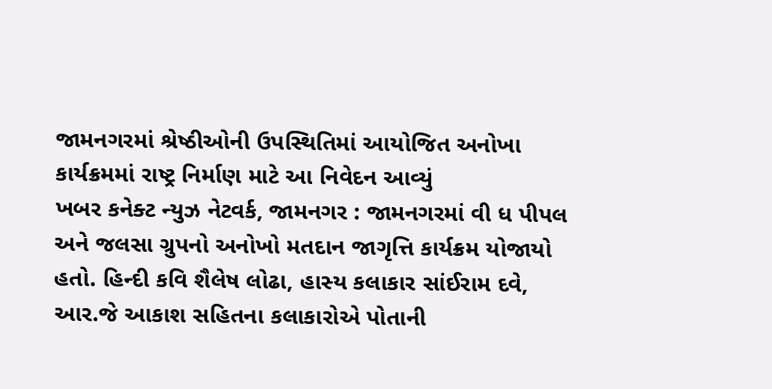જામનગરમાં શ્રેષ્ઠીઓની ઉપસ્થિતિમાં આયોજિત અનોખા કાર્યક્રમમાં રાષ્ટ્ર નિર્માણ માટે આ નિવેદન આવ્યું
ખબર કનેક્ટ ન્યુઝ નેટવર્ક, જામનગર : જામનગરમાં વી ધ પીપલ અને જલસા ગ્રુપનો અનોખો મતદાન જાગૃત્તિ કાર્યક્રમ યોજાયો હતો. હિન્દી કવિ શૈલેષ લોઢા, હાસ્ય કલાકાર સાંઈરામ દવે, આર.જે આકાશ સહિતના કલાકારોએ પોતાની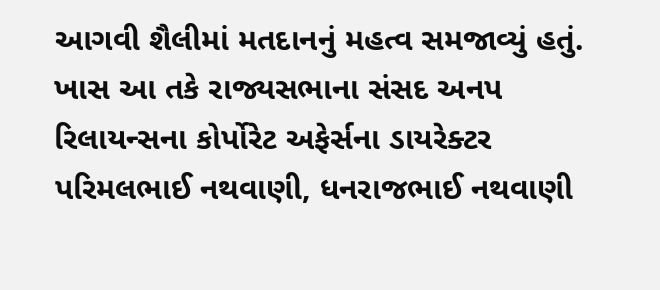આગવી શૈલીમાં મતદાનનું મહત્વ સમજાવ્યું હતું. ખાસ આ તકે રાજ્યસભાના સંસદ અનપ રિલાયન્સના કોર્પોરેટ અફેર્સના ડાયરેક્ટર પરિમલભાઈ નથવાણી, ધનરાજભાઈ નથવાણી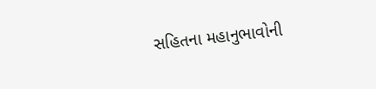સહિતના મહાનુભાવોની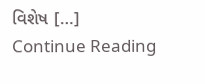વિશેષ […]
Continue Reading